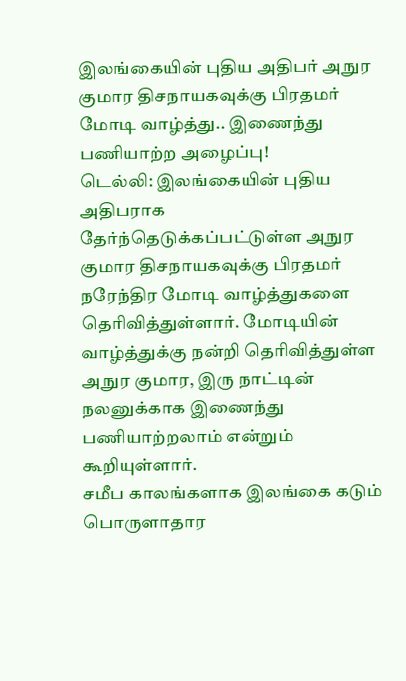இலங்கையின் புதிய அதிபர் அநுர குமார திசநாயகவுக்கு பிரதமர் மோடி வாழ்த்து.. இணைந்து பணியாற்ற அழைப்பு!
டெல்லி: இலங்கையின் புதிய அதிபராக தேர்ந்தெடுக்கப்பட்டுள்ள அநுர குமார திசநாயகவுக்கு பிரதமர் நரேந்திர மோடி வாழ்த்துகளை தெரிவித்துள்ளார். மோடியின் வாழ்த்துக்கு நன்றி தெரிவித்துள்ள அநுர குமார, இரு நாட்டின் நலனுக்காக இணைந்து பணியாற்றலாம் என்றும் கூறியுள்ளார்.
சமீப காலங்களாக இலங்கை கடும் பொருளாதார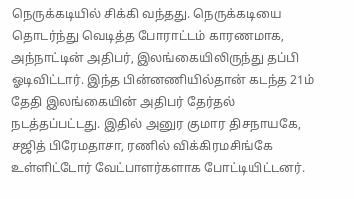நெருக்கடியில் சிக்கி வந்தது. நெருக்கடியை தொடர்ந்து வெடித்த போராட்டம் காரணமாக, அந்நாட்டின் அதிபர், இலங்கையிலிருந்து தப்பி ஓடிவிட்டார். இந்த பின்னணியில்தான் கடந்த 21ம் தேதி இலங்கையின் அதிபர் தேர்தல் நடத்தப்பட்டது. இதில் அனுர குமார திசநாயகே, சஜித் பிரேமதாசா, ரணில் விக்கிரமசிங்கே உள்ளிட்டோர் வேட்பாளர்களாக போட்டியிட்டனர்.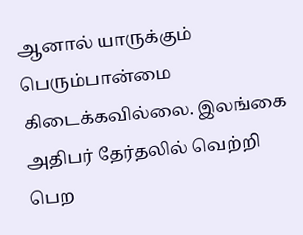ஆனால் யாருக்கும் பெரும்பான்மை கிடைக்கவில்லை. இலங்கை அதிபர் தேர்தலில் வெற்றி பெற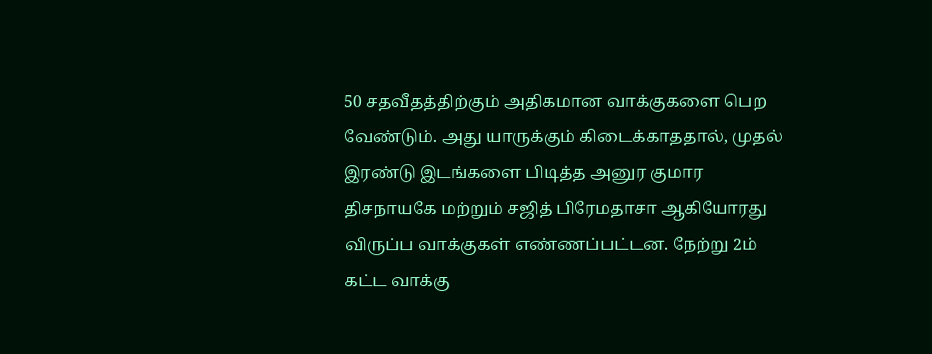50 சதவீதத்திற்கும் அதிகமான வாக்குகளை பெற வேண்டும். அது யாருக்கும் கிடைக்காததால், முதல் இரண்டு இடங்களை பிடித்த அனுர குமார திசநாயகே மற்றும் சஜித் பிரேமதாசா ஆகியோரது விருப்ப வாக்குகள் எண்ணப்பட்டன. நேற்று 2ம் கட்ட வாக்கு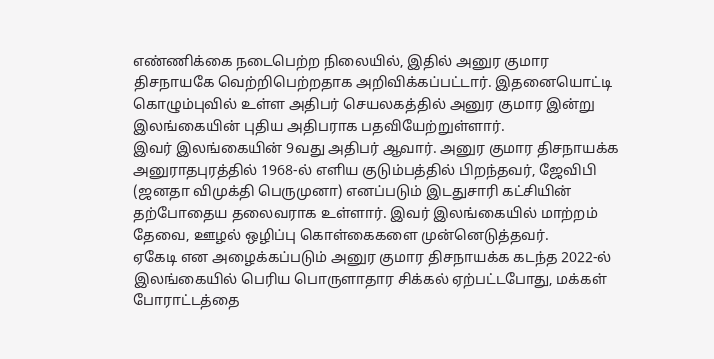எண்ணிக்கை நடைபெற்ற நிலையில், இதில் அனுர குமார திசநாயகே வெற்றிபெற்றதாக அறிவிக்கப்பட்டார். இதனையொட்டி கொழும்புவில் உள்ள அதிபர் செயலகத்தில் அனுர குமார இன்று இலங்கையின் புதிய அதிபராக பதவியேற்றுள்ளார்.
இவர் இலங்கையின் 9வது அதிபர் ஆவார். அனுர குமார திசநாயக்க அனுராதபுரத்தில் 1968-ல் எளிய குடும்பத்தில் பிறந்தவர், ஜேவிபி (ஜனதா விமுக்தி பெருமுனா) எனப்படும் இடதுசாரி கட்சியின் தற்போதைய தலைவராக உள்ளார். இவர் இலங்கையில் மாற்றம் தேவை, ஊழல் ஒழிப்பு கொள்கைகளை முன்னெடுத்தவர்.
ஏகேடி என அழைக்கப்படும் அனுர குமார திசநாயக்க கடந்த 2022-ல் இலங்கையில் பெரிய பொருளாதார சிக்கல் ஏற்பட்டபோது, மக்கள் போராட்டத்தை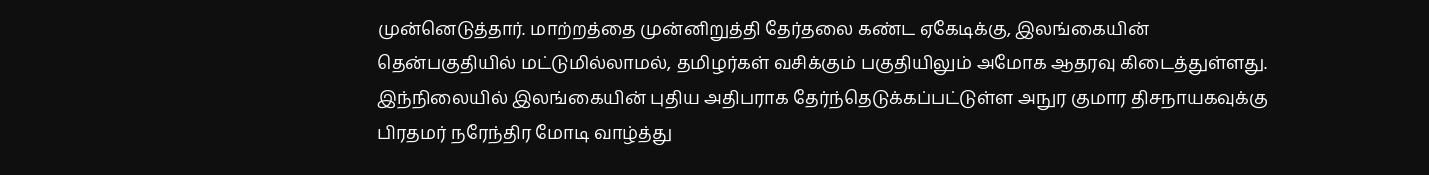முன்னெடுத்தார். மாற்றத்தை முன்னிறுத்தி தேர்தலை கண்ட ஏகேடிக்கு, இலங்கையின் தென்பகுதியில் மட்டுமில்லாமல், தமிழர்கள் வசிக்கும் பகுதியிலும் அமோக ஆதரவு கிடைத்துள்ளது.
இந்நிலையில் இலங்கையின் புதிய அதிபராக தேர்ந்தெடுக்கப்பட்டுள்ள அநுர குமார திசநாயகவுக்கு பிரதமர் நரேந்திர மோடி வாழ்த்து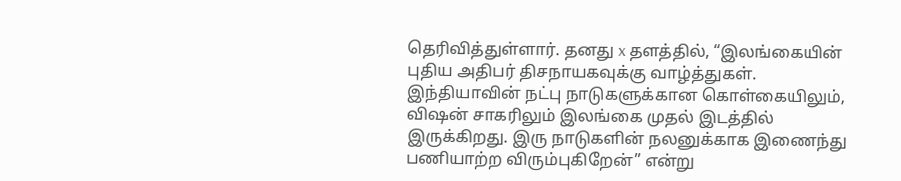தெரிவித்துள்ளார். தனது x தளத்தில், “இலங்கையின் புதிய அதிபர் திசநாயகவுக்கு வாழ்த்துகள். இந்தியாவின் நட்பு நாடுகளுக்கான கொள்கையிலும், விஷன் சாகரிலும் இலங்கை முதல் இடத்தில் இருக்கிறது. இரு நாடுகளின் நலனுக்காக இணைந்து பணியாற்ற விரும்புகிறேன்” என்று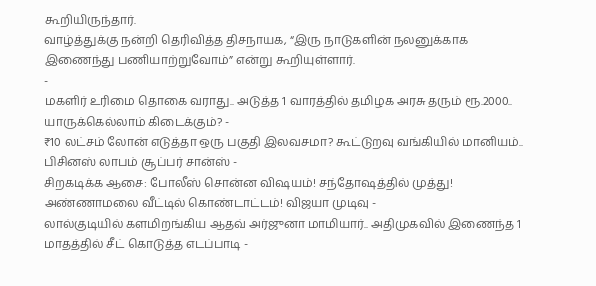கூறியிருந்தார்.
வாழ்த்துக்கு நன்றி தெரிவித்த திசநாயக, “இரு நாடுகளின் நலனுக்காக இணைந்து பணியாற்றுவோம்” என்று கூறியுள்ளார்.
-
மகளிர் உரிமை தொகை வராது.. அடுத்த 1 வாரத்தில் தமிழக அரசு தரும் ரூ.2000.. யாருக்கெல்லாம் கிடைக்கும்? -
₹10 லட்சம் லோன் எடுத்தா ஒரு பகுதி இலவசமா? கூட்டுறவு வங்கியில் மானியம்.. பிசினஸ் லாபம் சூப்பர் சான்ஸ் -
சிறகடிக்க ஆசை: போலீஸ் சொன்ன விஷயம்! சந்தோஷத்தில் முத்து! அண்ணாமலை வீட்டில் கொண்டாட்டம்! விஜயா முடிவு -
லால்குடியில் களமிறங்கிய ஆதவ் அர்ஜுனா மாமியார்.. அதிமுகவில் இணைந்த 1 மாதத்தில் சீட் கொடுத்த எடப்பாடி -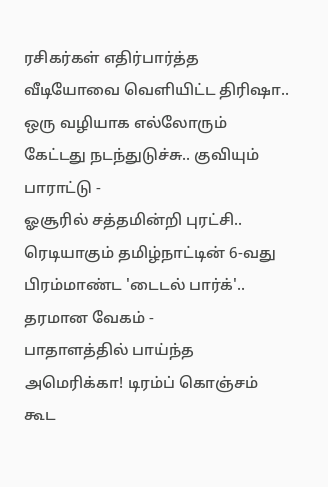ரசிகர்கள் எதிர்பார்த்த வீடியோவை வெளியிட்ட திரிஷா.. ஒரு வழியாக எல்லோரும் கேட்டது நடந்துடுச்சு.. குவியும் பாராட்டு -
ஓசூரில் சத்தமின்றி புரட்சி.. ரெடியாகும் தமிழ்நாட்டின் 6-வது பிரம்மாண்ட 'டைடல் பார்க்'.. தரமான வேகம் -
பாதாளத்தில் பாய்ந்த அமெரிக்கா! டிரம்ப் கொஞ்சம் கூட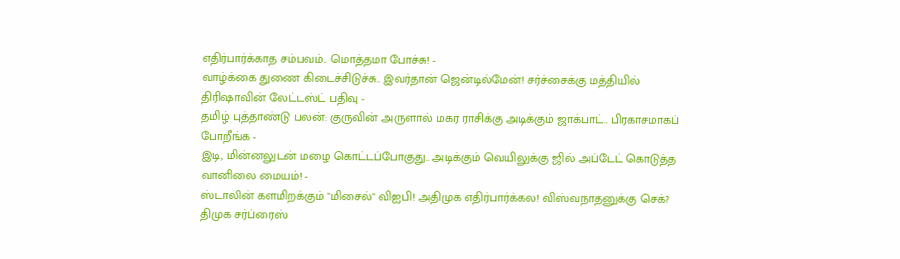எதிர்பார்க்காத சம்பவம்.. மொத்தமா போச்சு! -
வாழ்க்கை துணை கிடைச்சிடுச்சு.. இவர்தான் ஜென்டில்மேன்! சர்ச்சைக்கு மத்தியில் திரிஷாவின் லேட்டஸ்ட் பதிவு -
தமிழ் புத்தாண்டு பலன்: குருவின் அருளால் மகர ராசிக்கு அடிக்கும் ஜாக்பாட்.. பிரகாசமாகப் போறீங்க -
இடி, மின்னலுடன் மழை கொட்டப்போகுது.. அடிக்கும் வெயிலுக்கு ஜில் அப்டேட் கொடுத்த வானிலை மையம்! -
ஸ்டாலின் களமிறக்கும் "மிசைல்" விஐபி! அதிமுக எதிர்பார்க்கல! விஸ்வநாதனுக்கு செக்? திமுக சர்ப்ரைஸ்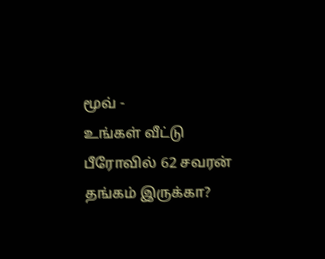மூவ் -
உங்கள் வீட்டு பீரோவில் 62 சவரன் தங்கம் இருக்கா?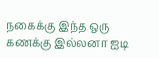நகைக்கு இந்த ஒரு கணக்கு இல்லனா ஐடி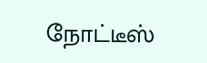நோட்டீஸ்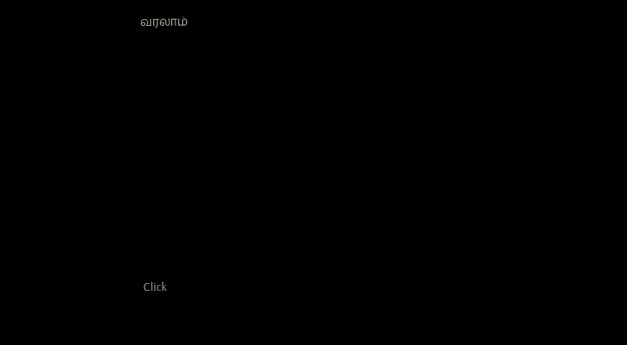வரலாம்












Click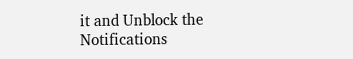it and Unblock the Notifications